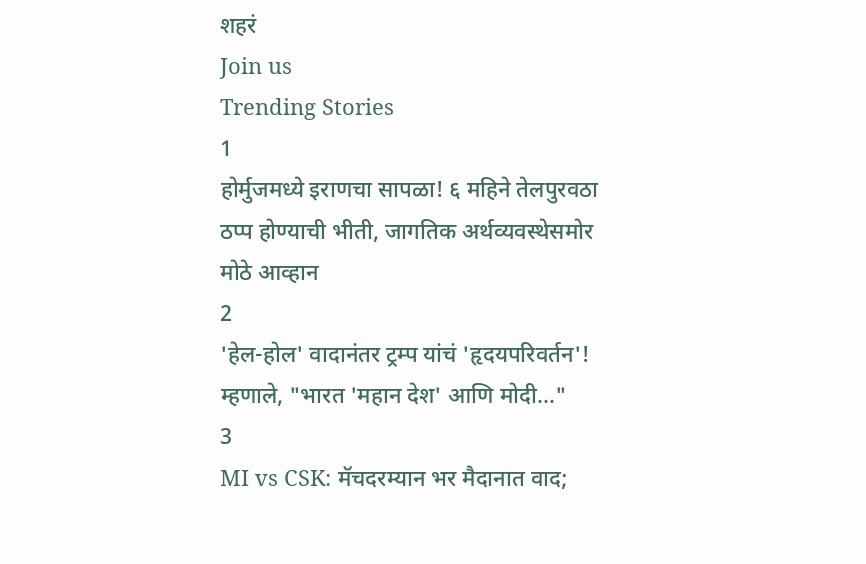शहरं
Join us
Trending Stories
1
होर्मुजमध्ये इराणचा सापळा! ६ महिने तेलपुरवठा ठप्प होण्याची भीती, जागतिक अर्थव्यवस्थेसमोर मोठे आव्हान
2
'हेल-होल' वादानंतर ट्रम्प यांचं 'हृदयपरिवर्तन'! म्हणाले, "भारत 'महान देश' आणि मोदी..."
3
MI vs CSK: मॅचदरम्यान भर मैदानात वाद;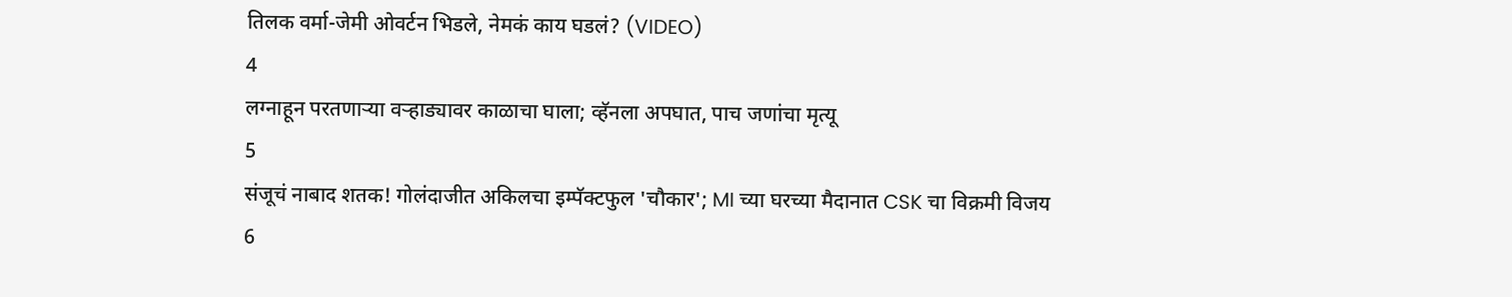तिलक वर्मा-जेमी ओवर्टन भिडले, नेमकं काय घडलं? (VIDEO)
4
लग्नाहून परतणाऱ्या वऱ्हाड्यावर काळाचा घाला; व्हॅनला अपघात, पाच जणांचा मृत्यू
5
संजूचं नाबाद शतक! गोलंदाजीत अकिलचा इम्पॅक्टफुल 'चौकार'; MI च्या घरच्या मैदानात CSK चा विक्रमी विजय
6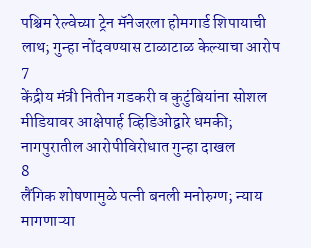पश्चिम रेल्वेच्या ट्रेन मॅनेजरला होमगार्ड शिपायाची लाथ; गुन्हा नोंदवण्यास टाळाटाळ केल्याचा आरोप
7
केंद्रीय मंत्री नितीन गडकरी व कुटुंबियांना सोशल मीडियावर आक्षेपार्ह व्हिडिओद्वारे धमकी; नागपुरातील आरोपीविरोधात गुन्हा दाखल
8
लैंगिक शोषणामुळे पत्नी बनली मनोरुग्ण; न्याय मागणाऱ्या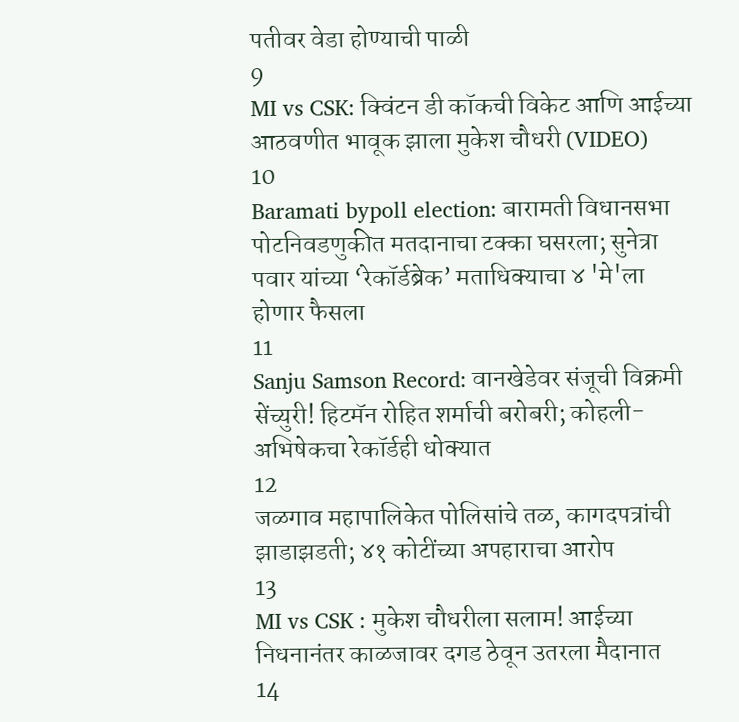पतीवर वेडा होण्याची पाळी
9
MI vs CSK: क्विंटन डी कॉकची विकेट आणि आईच्या आठवणीत भावूक झाला मुकेश चौधरी (VIDEO)
10
Baramati bypoll election: बारामती विधानसभा पोटनिवडणुकीत मतदानाचा टक्का घसरला; सुनेत्रा पवार यांच्या ‘रेकॉर्डब्रेक’ मताधिक्याचा ४ 'मे'ला होणार फैसला
11
Sanju Samson Record: वानखेडेवर संजूची विक्रमी सेंच्युरी! हिटमॅन रोहित शर्माची बरोबरी; कोहली-अभिषेकचा रेकॉर्डही धोक्यात
12
जळगाव महापालिकेत पोलिसांचे तळ, कागदपत्रांची झाडाझडती; ४१ कोटींच्या अपहाराचा आरोप
13
MI vs CSK : मुकेश चौधरीला सलाम! आईच्या निधनानंतर काळजावर दगड ठेवून उतरला मैदानात
14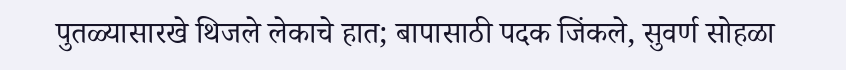पुतळ्यासारखे थिजले लेकाचे हात; बापासाठी पदक जिंकले, सुवर्ण सोहळा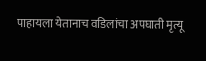पाहायला येतानाच वडिलांचा अपघाती मृत्यू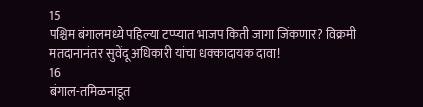15
पश्चिम बंगालमध्ये पहिल्या टप्प्यात भाजप किती जागा जिंकणार? विक्रमी मतदानानंतर सुवेंदू अधिकारी यांचा धक्कादायक दावा!
16
बंगाल-तमिळनाडूत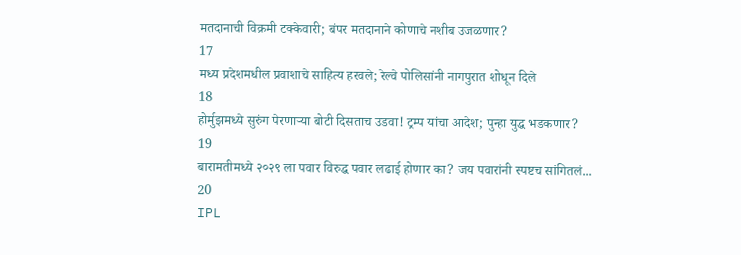मतदानाची विक्रमी टक्केवारी; बंपर मतदानाने कोणाचे नशीब उजळणार?
17
मध्य प्रदेशमधील प्रवाशाचे साहित्य हरवले; रेल्वे पोलिसांनी नागपुरात शोधून दिले
18
होर्मुझमध्ये सुरुंग पेरणाऱ्या बोटी दिसताच उडवा! ट्रम्प यांचा आदेश; पुन्हा युद्ध भडकणार?
19
बारामतीमध्ये २०२९ ला पवार विरुद्ध पवार लढाई होणार का? जय पवारांनी स्पष्टच सांगितलं...
20
IPL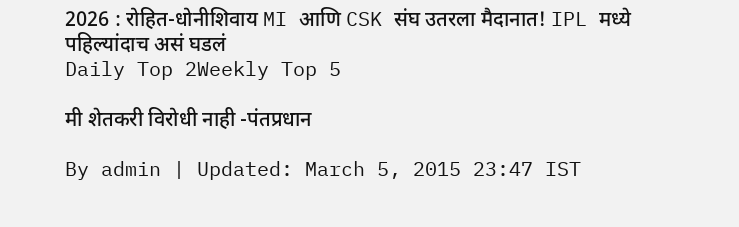2026 : रोहित-धोनीशिवाय MI आणि CSK संघ उतरला मैदानात! IPL मध्ये पहिल्यांदाच असं घडलं
Daily Top 2Weekly Top 5

मी शेतकरी विरोधी नाही -पंतप्रधान

By admin | Updated: March 5, 2015 23:47 IST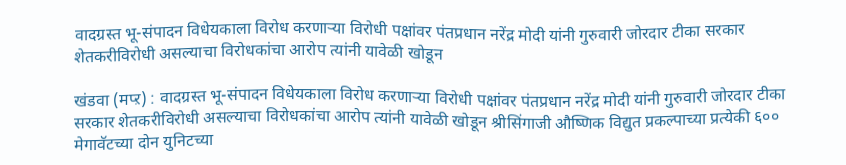वादग्रस्त भू-संपादन विधेयकाला विरोध करणाऱ्या विरोधी पक्षांवर पंतप्रधान नरेंद्र मोदी यांनी गुरुवारी जोरदार टीका सरकार शेतकरीविरोधी असल्याचा विरोधकांचा आरोप त्यांनी यावेळी खोडून

खंडवा (मप्ऱ) : वादग्रस्त भू-संपादन विधेयकाला विरोध करणाऱ्या विरोधी पक्षांवर पंतप्रधान नरेंद्र मोदी यांनी गुरुवारी जोरदार टीका सरकार शेतकरीविरोधी असल्याचा विरोधकांचा आरोप त्यांनी यावेळी खोडून श्रीसिंगाजी औष्णिक विद्युत प्रकल्पाच्या प्रत्येकी ६०० मेगावॅटच्या दोन युनिटच्या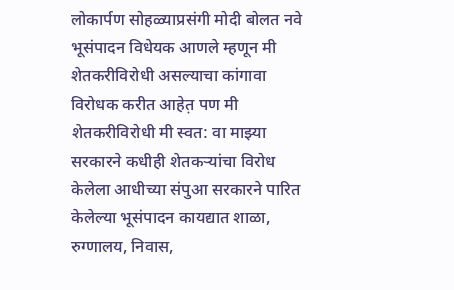लोकार्पण सोहळ्याप्रसंगी मोदी बोलत नवे भूसंपादन विधेयक आणले म्हणून मी शेतकरीविरोधी असल्याचा कांगावा विरोधक करीत आहेत़ पण मी शेतकरीविरोधी मी स्वत: वा माझ्या सरकारने कधीही शेतकऱ्यांचा विरोध केलेला आधीच्या संपुआ सरकारने पारित केलेल्या भूसंपादन कायद्यात शाळा, रुग्णालय, निवास,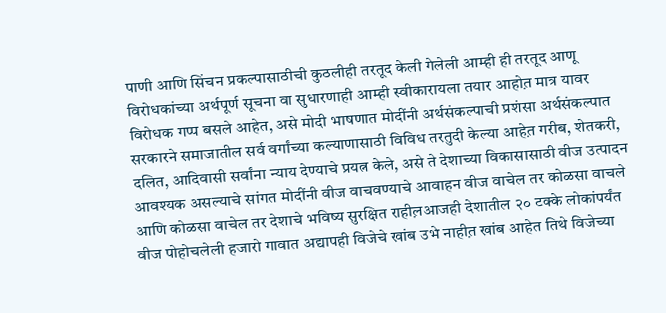पाणी आणि सिंचन प्रकल्पासाठीची कुठलीही तरतूद केली गेलेली आम्ही ही तरतूद आणू विरोधकांच्या अर्थपूर्ण सूचना वा सुधारणाही आम्ही स्वीकारायला तयार आहोत़ मात्र यावर विरोधक गप्प बसले आहेत, असे मोदी भाषणात मोदींनी अर्थसंकल्पाची प्रशंसा अर्थसंकल्पात सरकारने समाजातील सर्व वर्गांच्या कल्याणासाठी विविध तरतुदी केल्या आहेत़ गरीब, शेतकरी, दलित, आदिवासी सर्वांना न्याय देण्याचे प्रयत्न केले, असे ते देशाच्या विकासासाठी वीज उत्पादन आवश्यक असल्याचे सांगत मोदींनी वीज वाचवण्याचे आवाहन वीज वाचेल तर कोळसा वाचले आणि कोळसा वाचेल तर देशाचे भविष्य सुरक्षित राहील़आजही देशातील २० टक्के लोकांपर्यंत वीज पोहोचलेली हजारो गावात अद्यापही विजेचे खांब उभे नाहीत़ खांब आहेत तिथे विजेच्या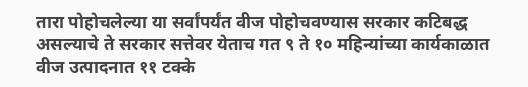तारा पोहोचलेल्या या सर्वांपर्यंत वीज पोहोचवण्यास सरकार कटिबद्ध असल्याचे ते सरकार सत्तेवर येताच गत ९ ते १० महिन्यांच्या कार्यकाळात वीज उत्पादनात ११ टक्के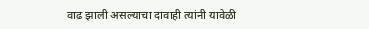वाढ झाली असल्याचा दावाही त्यांनी यावेळी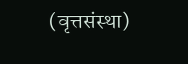(वृत्तसंस्था)